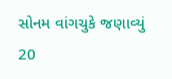સોનમ વાંગચુકે જણાવ્યું 20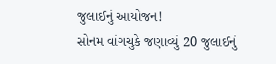જુલાઈનું આયોજન!
સોનમ વાંગચુકે જણાવ્યું 20 જુલાઈનું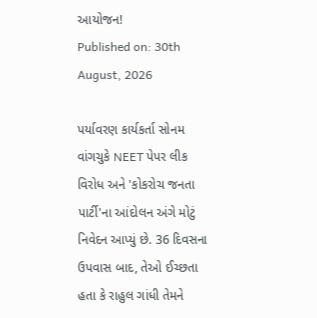આયોજન!
Published on: 30th August, 2026

પર્યાવરણ કાર્યકર્તા સોનમ વાંગચુકે NEET પેપર લીક વિરોધ અને 'કોકરોચ જનતા પાર્ટી'ના આંદોલન અંગે મોટું નિવેદન આપ્યું છે. 36 દિવસના ઉપવાસ બાદ, તેઓ ઈચ્છતા હતા કે રાહુલ ગાંધી તેમને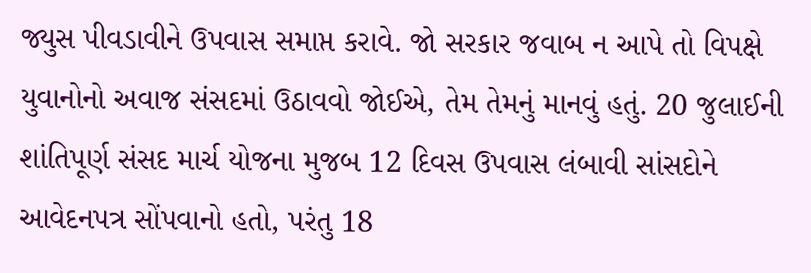જ્યુસ પીવડાવીને ઉપવાસ સમાપ્ત કરાવે. જો સરકાર જવાબ ન આપે તો વિપક્ષે યુવાનોનો અવાજ સંસદમાં ઉઠાવવો જોઈએ, તેમ તેમનું માનવું હતું. 20 જુલાઈની શાંતિપૂર્ણ સંસદ માર્ચ યોજના મુજબ 12 દિવસ ઉપવાસ લંબાવી સાંસદોને આવેદનપત્ર સોંપવાનો હતો, પરંતુ 18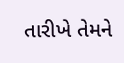તારીખે તેમને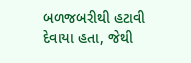બળજબરીથી હટાવી દેવાયા હતા, જેથી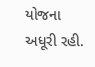યોજના અધૂરી રહી.